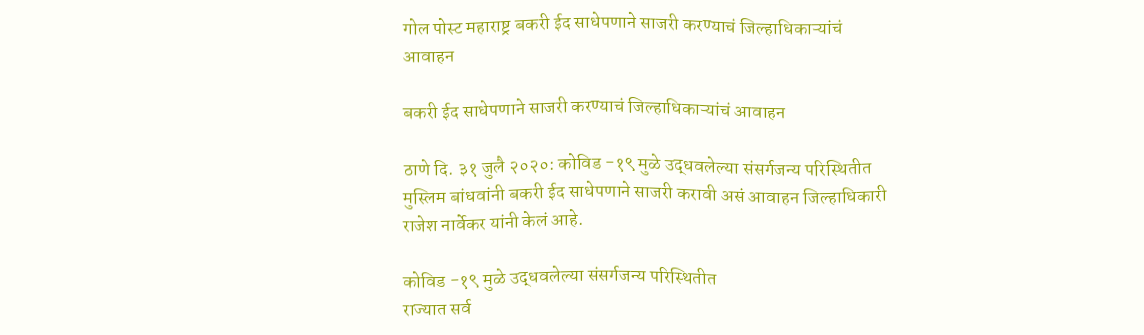गोल पोस्ट महाराष्ट्र बकरी ईद साधेपणाने साजरी करण्याचं जिल्हाधिकाऱ्यांचं आवाहन

बकरी ईद साधेपणाने साजरी करण्याचं जिल्हाधिकाऱ्यांचं आवाहन

ठाणे दि. ३१ जुलै २०२०: कोविड -१९ मुळे उद्धवलेल्या संसर्गजन्य परिस्थितीत मुस्लिम बांधवांनी बकरी ईद साधेपणाने साजरी करावी असं आवाहन जिल्हाधिकारी राजेश नार्वेकर यांनी केलं आहे.

कोविड -१९ मुळे उद्धवलेल्या संसर्गजन्य परिस्थितीत
राज्यात सर्व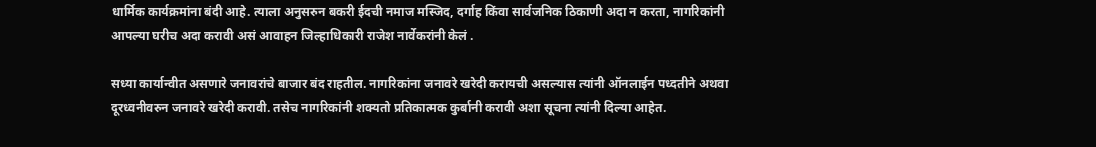धार्मिक कार्यक्रमांना बंदी आहे. त्याला अनुसरुन बकरी ईदची नमाज मस्जिद, दर्गाह किंवा सार्वजनिक ठिकाणी अदा न करता, नागरिकांनी आपल्या घरीच अदा करावी असं आवाहन जिल्हाधिकारी राजेश नार्वेकरांनी केलं .

सध्या कार्यान्वीत असणारे जनावरांचे बाजार बंद राहतील. नागरिकांना जनावरे खरेदी करायची असल्यास त्यांनी ऑनलाईन पध्दतीने अथवा दूरध्वनीवरुन जनावरे खरेदी करावी. तसेच नागरिकांनी शक्यतो प्रतिकात्मक कुर्बानी करावी अशा सूचना त्यांनी दिल्या आहेत.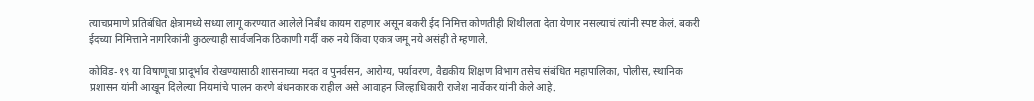त्याचप्रमाणे प्रतिबंधित क्षेत्रामध्ये सध्या लागू करण्यात आलेले निर्बंध कायम राहणार असून बकरी ईद निमित्त कोणतीही शिथीलता देता येणार नसल्याचं त्यांनी स्पष्ट केलं. बकरी ईदच्या निमित्ताने नागरिकांनी कुठल्याही सार्वजनिक ठिकाणी गर्दी करु नये किंवा एकत्र जमू नये असंही ते म्हणाले.

कोविड-१९ या विषाणूचा प्रादूर्भाव रोखण्यासाठी शासनाच्या मदत व पुनर्वसन, आरोग्य, पर्यावरण, वैद्यकीय शिक्षण विभाग तसेच संबंधित महापालिका, पोलीस, स्थानिक प्रशासन यांनी आखून दिलेल्या नियमांचे पालन करणे बंधनकारक राहील असे आवाहन जिल्हाधिकारी राजेश नार्वेकर यांनी केले आहे.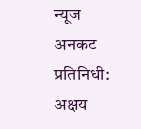न्यूज अनकट प्रतिनिधी: अक्षय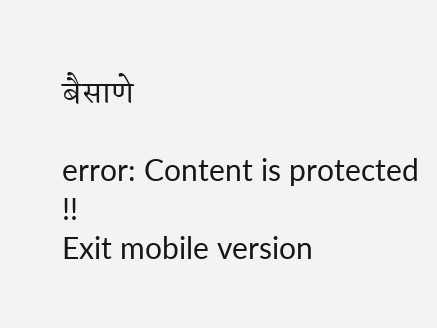बैसाणे

error: Content is protected !!
Exit mobile version